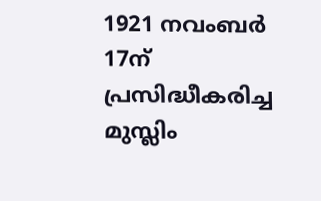1921 നവംബർ 17ന് പ്രസിദ്ധീകരിച്ച മുസ്ലിം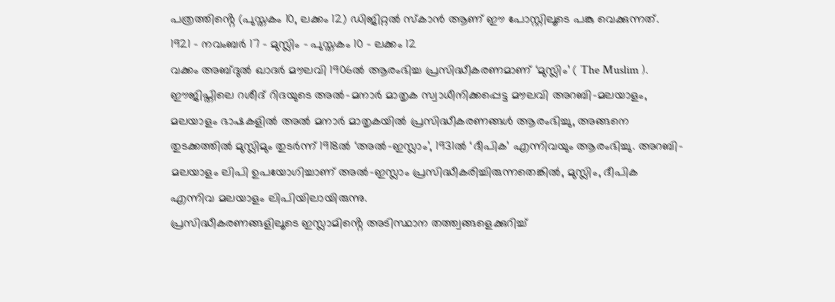പത്രത്തിൻ്റെ (പുസ്തകം 10, ലക്കം 12) ഡിജിറ്റൽ സ്കാൻ ആണ് ഈ പോസ്റ്റിലൂടെ പങ്കു വെക്കുന്നത്.
1921 – നവംബർ 17 – മുസ്ലിം – പുസ്തകം 10 – ലക്കം 12
വക്കം അബ്ദുൽ ഖാദർ മൗലവി 1906ൽ ആരംഭിച്ച പ്രസിദ്ധീകരണമാണ് ‘മുസ്ലിം’ ( The Muslim ). ഈജിപ്തിലെ റശീദ് റിദയുടെ അൽ-മനാർ മാതൃക സ്വാധീനിക്കപ്പെട്ട മൗലവി അറബി-മലയാളം, മലയാളം ഭാഷകളിൽ അൽ മനാർ മാതൃകയിൽ പ്രസിദ്ധീകരണങ്ങൾ ആരംഭിച്ചു, അങ്ങനെ തുടക്കത്തിൽ മുസ്ലിമും തുടർന്ന് 1918ൽ ‘അൽ-ഇസ്ലാം’, 1931ൽ ‘ദീപിക’ എന്നിവയും ആരംഭിച്ചു. അറബി-മലയാളം ലിപി ഉപയോഗിച്ചാണ് അൽ-ഇസ്ലാം പ്രസിദ്ധീകരിച്ചിരുന്നതെങ്കിൽ, മുസ്ലിം, ദീപിക എന്നിവ മലയാളം ലിപിയിലായിരുന്നു.
പ്രസിദ്ധീകരണങ്ങളിലൂടെ ഇസ്ലാമിൻ്റെ അടിസ്ഥാന തത്ത്വങ്ങളെക്കുറിച്ച്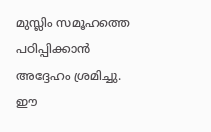മുസ്ലിം സമൂഹത്തെ പഠിപ്പിക്കാൻ അദ്ദേഹം ശ്രമിച്ചു. ഈ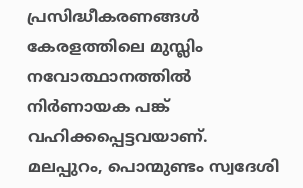പ്രസിദ്ധീകരണങ്ങൾ കേരളത്തിലെ മുസ്ലിം നവോത്ഥാനത്തിൽ നിർണായക പങ്ക് വഹിക്കപ്പെട്ടവയാണ്.
മലപ്പുറം, പൊന്മുണ്ടം സ്വദേശി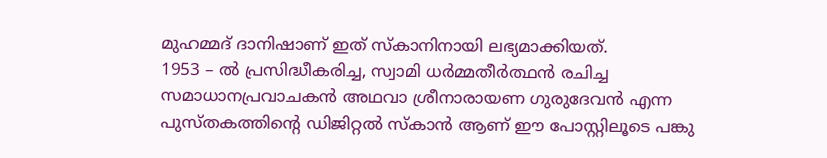മുഹമ്മദ് ദാനിഷാണ് ഇത് സ്കാനിനായി ലഭ്യമാക്കിയത്.
1953 – ൽ പ്രസിദ്ധീകരിച്ച, സ്വാമി ധർമ്മതീർത്ഥൻ രചിച്ച സമാധാനപ്രവാചകൻ അഥവാ ശ്രീനാരായണ ഗുരുദേവൻ എന്ന പുസ്തകത്തിൻ്റെ ഡിജിറ്റൽ സ്കാൻ ആണ് ഈ പോസ്റ്റിലൂടെ പങ്കു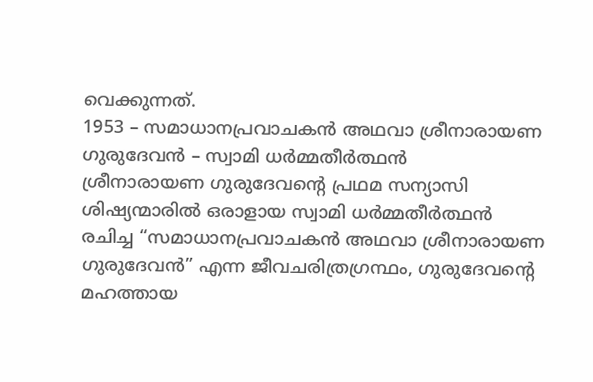വെക്കുന്നത്.
1953 – സമാധാനപ്രവാചകൻ അഥവാ ശ്രീനാരായണ ഗുരുദേവൻ – സ്വാമി ധർമ്മതീർത്ഥൻ
ശ്രീനാരായണ ഗുരുദേവൻ്റെ പ്രഥമ സന്യാസി ശിഷ്യന്മാരിൽ ഒരാളായ സ്വാമി ധർമ്മതീർത്ഥൻ രചിച്ച “സമാധാനപ്രവാചകൻ അഥവാ ശ്രീനാരായണ ഗുരുദേവൻ” എന്ന ജീവചരിത്രഗ്രന്ഥം, ഗുരുദേവൻ്റെ മഹത്തായ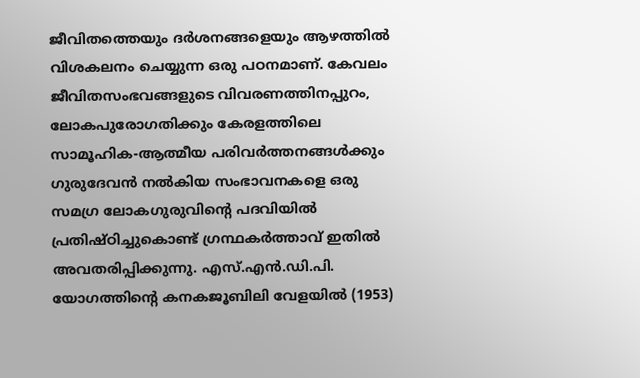ജീവിതത്തെയും ദർശനങ്ങളെയും ആഴത്തിൽ വിശകലനം ചെയ്യുന്ന ഒരു പഠനമാണ്. കേവലം ജീവിതസംഭവങ്ങളുടെ വിവരണത്തിനപ്പുറം, ലോകപുരോഗതിക്കും കേരളത്തിലെ സാമൂഹിക-ആത്മീയ പരിവർത്തനങ്ങൾക്കും ഗുരുദേവൻ നൽകിയ സംഭാവനകളെ ഒരു സമഗ്ര ലോകഗുരുവിൻ്റെ പദവിയിൽ പ്രതിഷ്ഠിച്ചുകൊണ്ട് ഗ്രന്ഥകർത്താവ് ഇതിൽ അവതരിപ്പിക്കുന്നു. എസ്.എൻ.ഡി.പി. യോഗത്തിൻ്റെ കനകജൂബിലി വേളയിൽ (1953)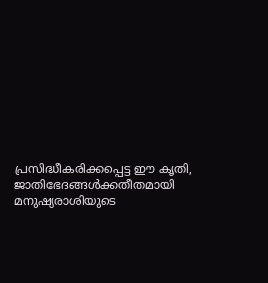പ്രസിദ്ധീകരിക്കപ്പെട്ട ഈ കൃതി, ജാതിഭേദങ്ങൾക്കതീതമായി മനുഷ്യരാശിയുടെ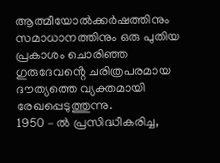ആത്മീയോൽക്കർഷത്തിനും സമാധാനത്തിനും ഒരു പുതിയ പ്രകാശം ചൊരിഞ്ഞ ഗുരുദേവൻ്റെ ചരിത്രപരമായ ദൗത്യത്തെ വ്യക്തമായി രേഖപ്പെടുത്തുന്നു.
1950 – ൽ പ്രസിദ്ധീകരിച്ച,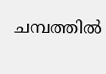ചമ്പത്തിൽ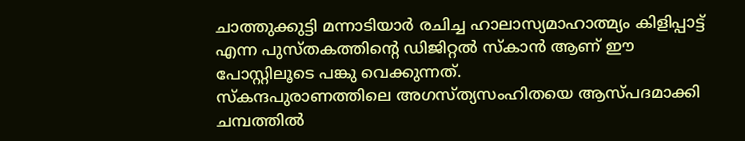ചാത്തുക്കുട്ടി മന്നാടിയാർ രചിച്ച ഹാലാസ്യമാഹാത്മ്യം കിളിപ്പാട്ട് എന്ന പുസ്തകത്തിൻ്റെ ഡിജിറ്റൽ സ്കാൻ ആണ് ഈ പോസ്റ്റിലൂടെ പങ്കു വെക്കുന്നത്.
സ്കന്ദപുരാണത്തിലെ അഗസ്ത്യസംഹിതയെ ആസ്പദമാക്കി ചമ്പത്തിൽ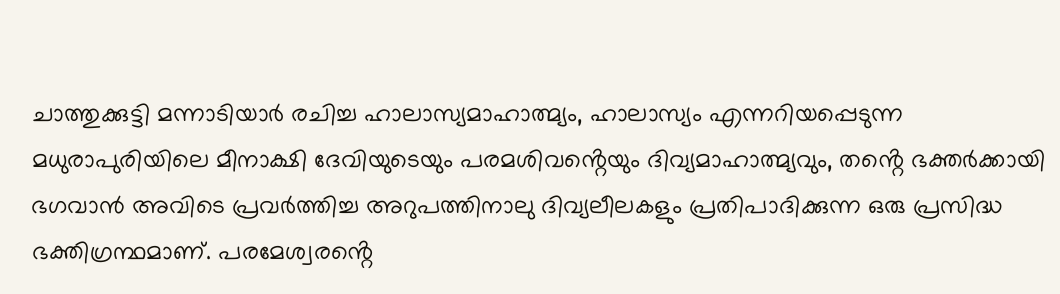ചാത്തുക്കുട്ടി മന്നാടിയാർ രചിച്ച ഹാലാസ്യമാഹാത്മ്യം, ഹാലാസ്യം എന്നറിയപ്പെടുന്ന മധുരാപുരിയിലെ മീനാക്ഷി ദേവിയുടെയും പരമശിവൻ്റെയും ദിവ്യമാഹാത്മ്യവും, തൻ്റെ ഭക്തർക്കായി ഭഗവാൻ അവിടെ പ്രവർത്തിച്ച അറുപത്തിനാലു ദിവ്യലീലകളും പ്രതിപാദിക്കുന്ന ഒരു പ്രസിദ്ധ ഭക്തിഗ്രന്ഥമാണ്. പരമേശ്വരൻ്റെ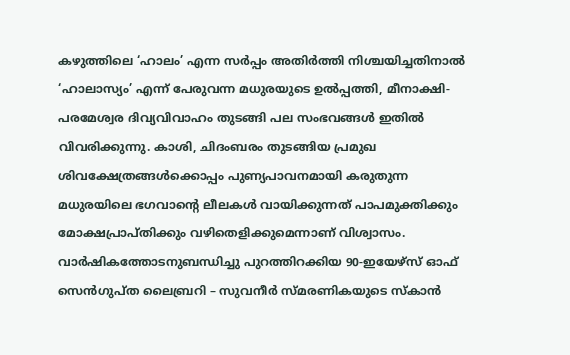കഴുത്തിലെ ‘ഹാലം’ എന്ന സർപ്പം അതിർത്തി നിശ്ചയിച്ചതിനാൽ ‘ഹാലാസ്യം’ എന്ന് പേരുവന്ന മധുരയുടെ ഉൽപ്പത്തി, മീനാക്ഷി-പരമേശ്വര ദിവ്യവിവാഹം തുടങ്ങി പല സംഭവങ്ങൾ ഇതിൽ വിവരിക്കുന്നു. കാശി, ചിദംബരം തുടങ്ങിയ പ്രമുഖ ശിവക്ഷേത്രങ്ങൾക്കൊപ്പം പുണ്യപാവനമായി കരുതുന്ന മധുരയിലെ ഭഗവാൻ്റെ ലീലകൾ വായിക്കുന്നത് പാപമുക്തിക്കും മോക്ഷപ്രാപ്തിക്കും വഴിതെളിക്കുമെന്നാണ് വിശ്വാസം.
വാർഷികത്തോടനുബന്ധിച്ചു പുറത്തിറക്കിയ 90-ഇയേഴ്സ് ഓഫ് സെൻഗുപ്ത ലൈബ്രറി – സുവനീർ സ്മരണികയുടെ സ്കാൻ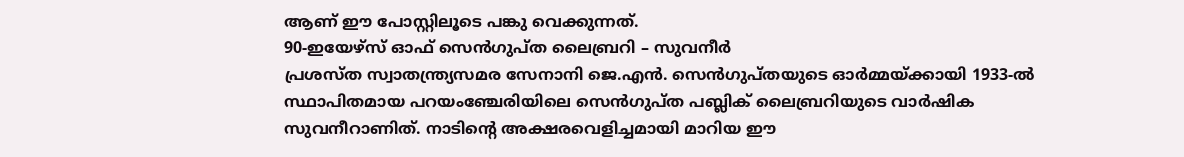ആണ് ഈ പോസ്റ്റിലൂടെ പങ്കു വെക്കുന്നത്.
90-ഇയേഴ്സ് ഓഫ് സെൻഗുപ്ത ലൈബ്രറി – സുവനീർ
പ്രശസ്ത സ്വാതന്ത്ര്യസമര സേനാനി ജെ.എൻ. സെൻഗുപ്തയുടെ ഓർമ്മയ്ക്കായി 1933-ൽ സ്ഥാപിതമായ പറയംഞ്ചേരിയിലെ സെൻഗുപ്ത പബ്ലിക് ലൈബ്രറിയുടെ വാർഷിക സുവനീറാണിത്. നാടിൻ്റെ അക്ഷരവെളിച്ചമായി മാറിയ ഈ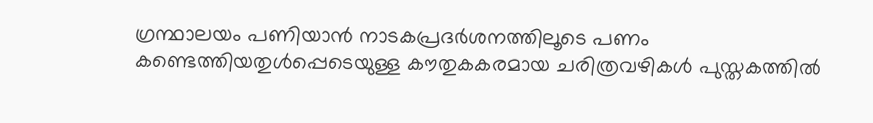ഗ്രന്ഥാലയം പണിയാൻ നാടകപ്രദർശനത്തിലൂടെ പണം കണ്ടെത്തിയതുൾപ്പെടെയുള്ള കൗതുകകരമായ ചരിത്രവഴികൾ പുസ്തകത്തിൽ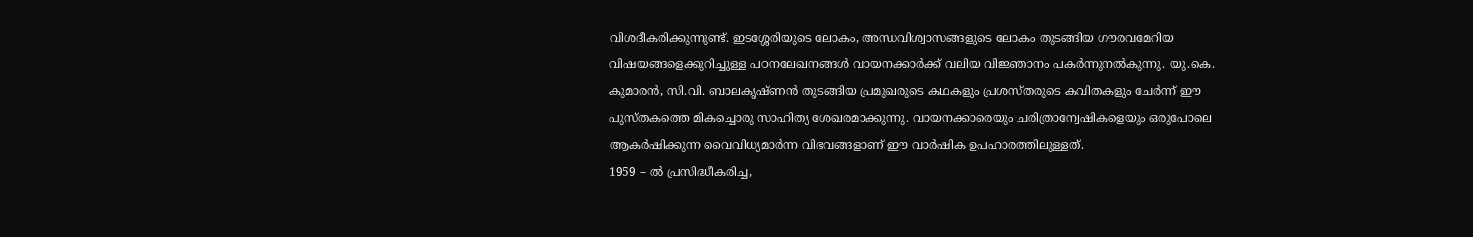വിശദീകരിക്കുന്നുണ്ട്. ഇടശ്ശേരിയുടെ ലോകം, അന്ധവിശ്വാസങ്ങളുടെ ലോകം തുടങ്ങിയ ഗൗരവമേറിയ വിഷയങ്ങളെക്കുറിച്ചുള്ള പഠനലേഖനങ്ങൾ വായനക്കാർക്ക് വലിയ വിജ്ഞാനം പകർന്നുനൽകുന്നു. യു.കെ. കുമാരൻ, സി.വി. ബാലകൃഷ്ണൻ തുടങ്ങിയ പ്രമുഖരുടെ കഥകളും പ്രശസ്തരുടെ കവിതകളും ചേർന്ന് ഈ പുസ്തകത്തെ മികച്ചൊരു സാഹിത്യ ശേഖരമാക്കുന്നു. വായനക്കാരെയും ചരിത്രാന്വേഷികളെയും ഒരുപോലെ ആകർഷിക്കുന്ന വൈവിധ്യമാർന്ന വിഭവങ്ങളാണ് ഈ വാർഷിക ഉപഹാരത്തിലുള്ളത്.
1959 – ൽ പ്രസിദ്ധീകരിച്ച,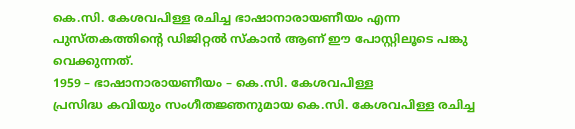കെ.സി. കേശവപിള്ള രചിച്ച ഭാഷാനാരായണീയം എന്ന പുസ്തകത്തിൻ്റെ ഡിജിറ്റൽ സ്കാൻ ആണ് ഈ പോസ്റ്റിലൂടെ പങ്കു വെക്കുന്നത്.
1959 – ഭാഷാനാരായണീയം – കെ.സി. കേശവപിള്ള
പ്രസിദ്ധ കവിയും സംഗീതജ്ഞനുമായ കെ.സി. കേശവപിള്ള രചിച്ച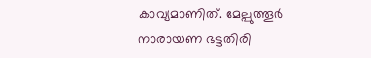കാവ്യമാണിത്. മേല്പുത്തൂർ നാരായണ ഭട്ടതിരി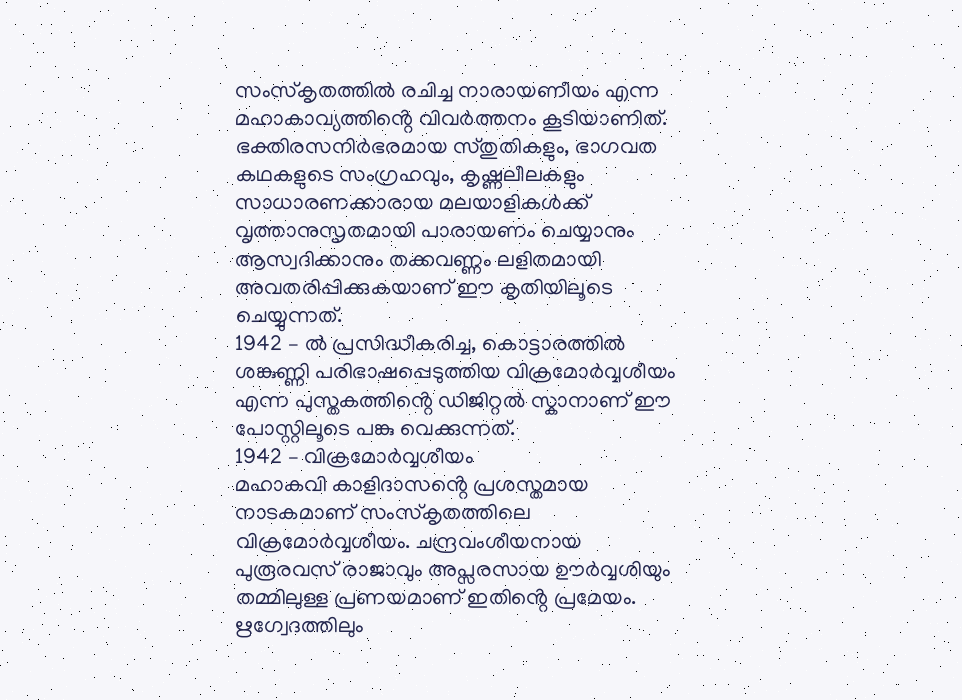സംസ്കൃതത്തിൽ രചിച്ച നാരായണീയം എന്ന മഹാകാവ്യത്തിൻ്റെ വിവർത്തനം കൂടിയാണിത്. ഭക്തിരസനിർഭരമായ സ്തുതികളും, ഭാഗവത കഥകളുടെ സംഗ്രഹവും, കൃഷ്ണലീലകളും സാധാരണക്കാരായ മലയാളികൾക്ക് വൃത്താനുസൃതമായി പാരായണം ചെയ്യാനും ആസ്വദിക്കാനും തക്കവണ്ണം ലളിതമായി അവതരിപ്പിക്കുകയാണ് ഈ കൃതിയിലൂടെ ചെയ്യുന്നത്.
1942 – ൽ പ്രസിദ്ധീകരിച്ച, കൊട്ടാരത്തിൽ ശങ്കുണ്ണി പരിഭാഷപ്പെടുത്തിയ വിക്രമോർവ്വശീയം എന്ന പുസ്തകത്തിൻ്റെ ഡിജിറ്റൽ സ്കാനാണ് ഈ പോസ്റ്റിലൂടെ പങ്കു വെക്കുന്നത്.
1942 – വിക്രമോർവ്വശീയം
മഹാകവി കാളിദാസൻ്റെ പ്രശസ്തമായ നാടകമാണ് സംസ്കൃതത്തിലെ വിക്രമോർവ്വശീയം. ചന്ദ്രവംശീയനായ പുരൂരവസ് രാജാവും അപ്സരസായ ഊർവ്വശിയും തമ്മിലുള്ള പ്രണയമാണ് ഇതിൻ്റെ പ്രമേയം. ഋഗ്വേദത്തിലും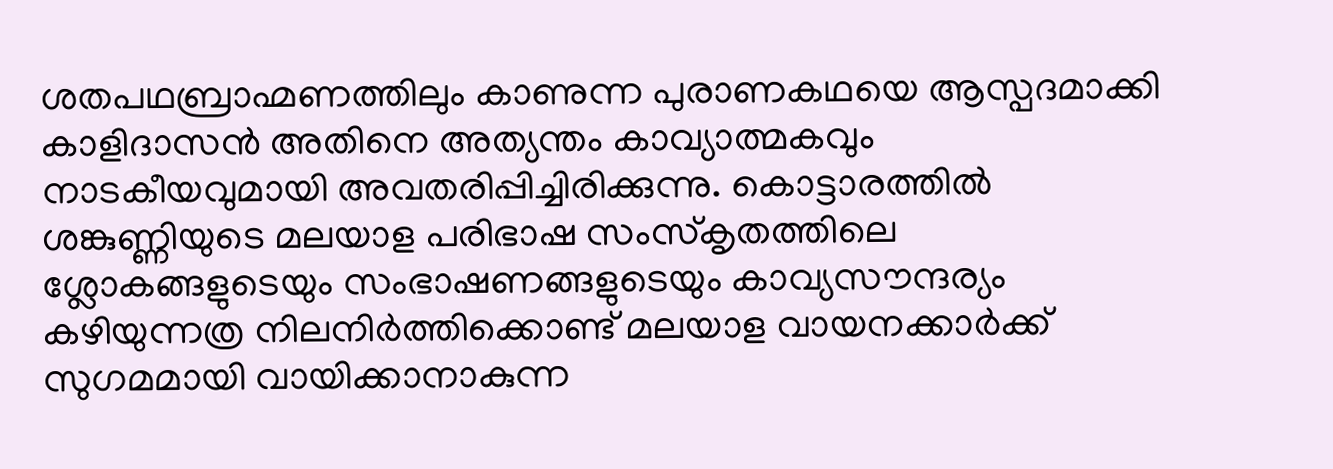ശതപഥബ്രാഹ്മണത്തിലും കാണുന്ന പുരാണകഥയെ ആസ്പദമാക്കി കാളിദാസൻ അതിനെ അത്യന്തം കാവ്യാത്മകവും നാടകീയവുമായി അവതരിപ്പിച്ചിരിക്കുന്നു. കൊട്ടാരത്തിൽ ശങ്കുണ്ണിയുടെ മലയാള പരിഭാഷ സംസ്കൃതത്തിലെ ശ്ലോകങ്ങളുടെയും സംഭാഷണങ്ങളുടെയും കാവ്യസൗന്ദര്യം കഴിയുന്നത്ര നിലനിർത്തിക്കൊണ്ട് മലയാള വായനക്കാർക്ക് സുഗമമായി വായിക്കാനാകുന്ന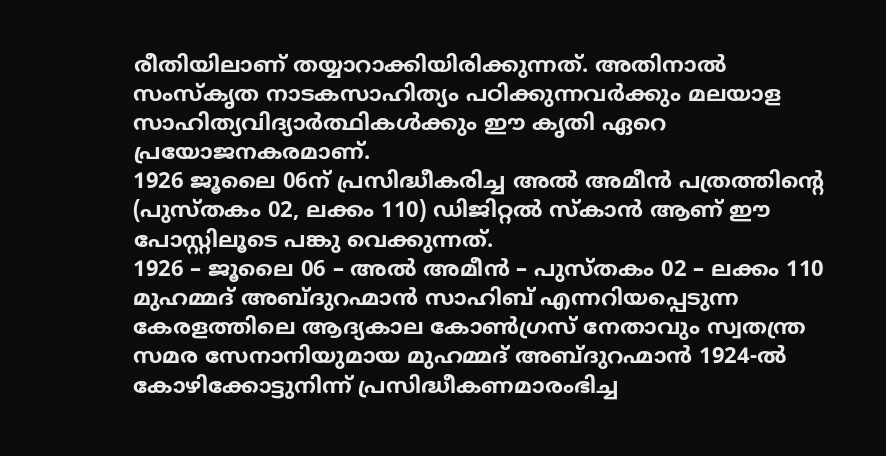രീതിയിലാണ് തയ്യാറാക്കിയിരിക്കുന്നത്. അതിനാൽ സംസ്കൃത നാടകസാഹിത്യം പഠിക്കുന്നവർക്കും മലയാള സാഹിത്യവിദ്യാർത്ഥികൾക്കും ഈ കൃതി ഏറെ പ്രയോജനകരമാണ്.
1926 ജൂലൈ 06ന് പ്രസിദ്ധീകരിച്ച അൽ അമീൻ പത്രത്തിൻ്റെ (പുസ്തകം 02, ലക്കം 110) ഡിജിറ്റൽ സ്കാൻ ആണ് ഈ പോസ്റ്റിലൂടെ പങ്കു വെക്കുന്നത്.
1926 – ജൂലൈ 06 – അൽ അമീൻ – പുസ്തകം 02 – ലക്കം 110
മുഹമ്മദ് അബ്ദുറഹ്മാൻ സാഹിബ് എന്നറിയപ്പെടുന്ന കേരളത്തിലെ ആദ്യകാല കോൺഗ്രസ് നേതാവും സ്വതന്ത്ര സമര സേനാനിയുമായ മുഹമ്മദ് അബ്ദുറഹ്മാൻ 1924-ൽ കോഴിക്കോട്ടുനിന്ന് പ്രസിദ്ധീകണമാരംഭിച്ച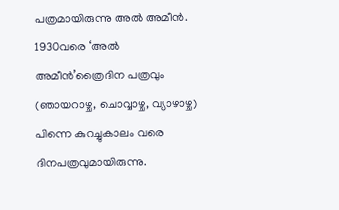പത്രമായിരുന്നു അൽ അമീൻ. 1930വരെ ‘അൽ അമീൻ’ത്രൈദിന പത്രവും (ഞായറാഴ്ച, ചൊവ്വാഴ്ച, വ്യാഴാഴ്ച) പിന്നെ കുറച്ചുകാലം വരെ ദിനപത്രവുമായിരുന്നു.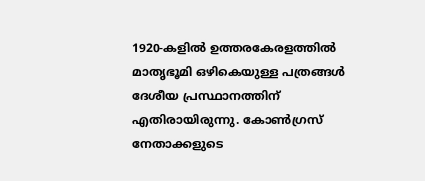1920-കളിൽ ഉത്തരകേരളത്തിൽ മാതൃഭൂമി ഒഴികെയുള്ള പത്രങ്ങൾ ദേശീയ പ്രസ്ഥാനത്തിന് എതിരായിരുന്നു. കോൺഗ്രസ് നേതാക്കളുടെ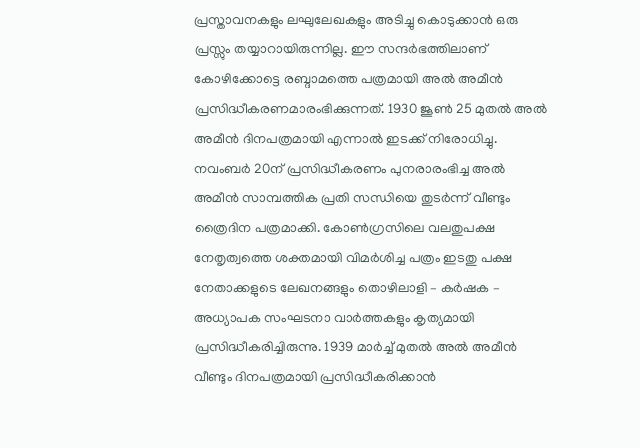പ്രസ്താവനകളും ലഘുലേഖകളും അടിച്ചു കൊടുക്കാൻ ഒരു പ്രസ്സും തയ്യാറായിരുന്നില്ല. ഈ സന്ദർഭത്തിലാണ് കോഴിക്കോട്ടെ രബ്ദാമത്തെ പത്രമായി അൽ അമീൻ പ്രസിദ്ധീകരണമാരംഭിക്കുന്നത്. 1930 ജൂൺ 25 മുതൽ അൽ അമീൻ ദിനപത്രമായി എന്നാൽ ഇടക്ക് നിരോധിച്ചു. നവംബർ 20ന് പ്രസിദ്ധീകരണം പുനരാരംഭിച്ച അൽ അമീൻ സാമ്പത്തിക പ്രതി സന്ധിയെ തുടർന്ന് വീണ്ടും ത്രൈദിന പത്രമാക്കി. കോൺഗ്രസിലെ വലതുപക്ഷ നേതൃത്വത്തെ ശക്തമായി വിമർശിച്ച പത്രം ഇടതു പക്ഷ നേതാക്കളുടെ ലേഖനങ്ങളും തൊഴിലാളി – കർഷക – അധ്യാപക സംഘടനാ വാർത്തകളും കൃത്യമായി പ്രസിദ്ധീകരിച്ചിരുന്നു. 1939 മാർച്ച് മുതൽ അൽ അമീൻ വീണ്ടും ദിനപത്രമായി പ്രസിദ്ധീകരിക്കാൻ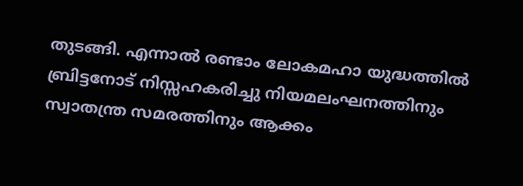തുടങ്ങി. എന്നാൽ രണ്ടാം ലോകമഹാ യുദ്ധത്തിൽ ബ്രിട്ടനോട് നിസ്സഹകരിച്ചു നിയമലംഘനത്തിനും സ്വാതന്ത്ര സമരത്തിനും ആക്കം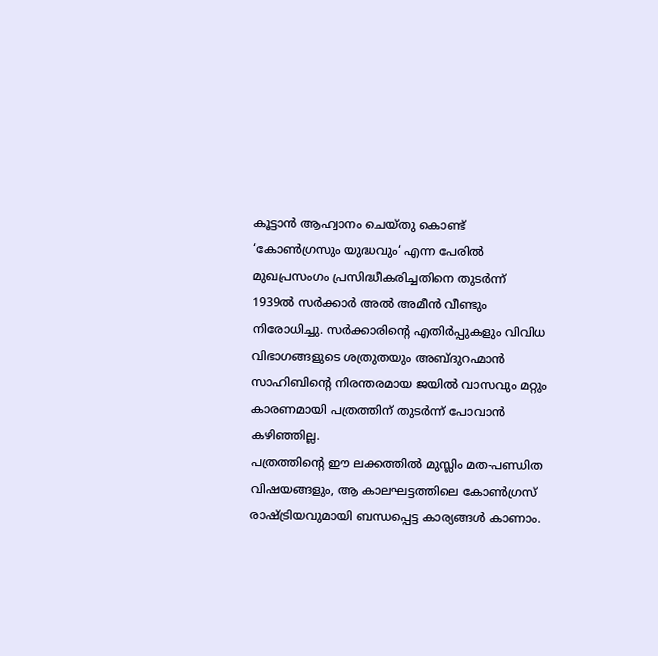കൂട്ടാൻ ആഹ്വാനം ചെയ്തു കൊണ്ട് ‘കോൺഗ്രസും യുദ്ധവും‘ എന്ന പേരിൽ മുഖപ്രസംഗം പ്രസിദ്ധീകരിച്ചതിനെ തുടർന്ന് 1939ൽ സർക്കാർ അൽ അമീൻ വീണ്ടും നിരോധിച്ചു. സർക്കാരിൻ്റെ എതിർപ്പുകളും വിവിധ വിഭാഗങ്ങളുടെ ശത്രുതയും അബ്ദുറഹ്മാൻ സാഹിബിൻ്റെ നിരന്തരമായ ജയിൽ വാസവും മറ്റും കാരണമായി പത്രത്തിന് തുടർന്ന് പോവാൻ കഴിഞ്ഞില്ല.
പത്രത്തിൻ്റെ ഈ ലക്കത്തിൽ മുസ്ലിം മത-പണ്ഡിത വിഷയങ്ങളും, ആ കാലഘട്ടത്തിലെ കോൺഗ്രസ് രാഷ്ട്രിയവുമായി ബന്ധപ്പെട്ട കാര്യങ്ങൾ കാണാം.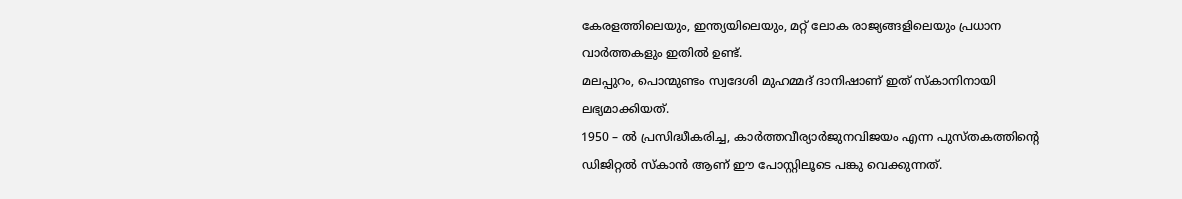കേരളത്തിലെയും, ഇന്ത്യയിലെയും, മറ്റ് ലോക രാജ്യങ്ങളിലെയും പ്രധാന വാർത്തകളും ഇതിൽ ഉണ്ട്.
മലപ്പുറം, പൊന്മുണ്ടം സ്വദേശി മുഹമ്മദ് ദാനിഷാണ് ഇത് സ്കാനിനായി ലഭ്യമാക്കിയത്.
1950 – ൽ പ്രസിദ്ധീകരിച്ച, കാർത്തവീര്യാർജുനവിജയം എന്ന പുസ്തകത്തിൻ്റെ ഡിജിറ്റൽ സ്കാൻ ആണ് ഈ പോസ്റ്റിലൂടെ പങ്കു വെക്കുന്നത്.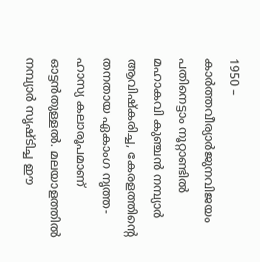1950 – കാർത്തവീര്യാർജുനവിജയം
പതിനെട്ടാം നൂറ്റാണ്ടിൽ മഹാകവി കുഞ്ചൻ നമ്പ്യാർ ആവിഷ്കരിച്ച, കേരളത്തിൻ്റെ തനതായ ഏകാംഗ നൃത്ത-ഹാസ്യ കലാരൂപമാണ് ഓട്ടൻതുള്ളൽ. മലയാളത്തിൽ നമ്പ്യാർ സൃഷ്ടിച്ച ഈ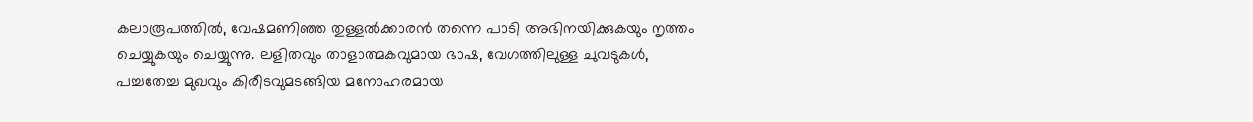കലാരൂപത്തിൽ, വേഷമണിഞ്ഞ തുള്ളൽക്കാരൻ തന്നെ പാടി അഭിനയിക്കുകയും നൃത്തം ചെയ്യുകയും ചെയ്യുന്നു. ലളിതവും താളാത്മകവുമായ ഭാഷ, വേഗത്തിലുള്ള ചുവടുകൾ, പച്ചതേച്ച മുഖവും കിരീടവുമടങ്ങിയ മനോഹരമായ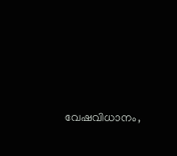വേഷവിധാനം,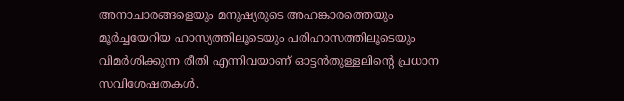അനാചാരങ്ങളെയും മനുഷ്യരുടെ അഹങ്കാരത്തെയും മൂർച്ചയേറിയ ഹാസ്യത്തിലൂടെയും പരിഹാസത്തിലൂടെയും വിമർശിക്കുന്ന രീതി എന്നിവയാണ് ഓട്ടൻതുള്ളലിൻ്റെ പ്രധാന സവിശേഷതകൾ.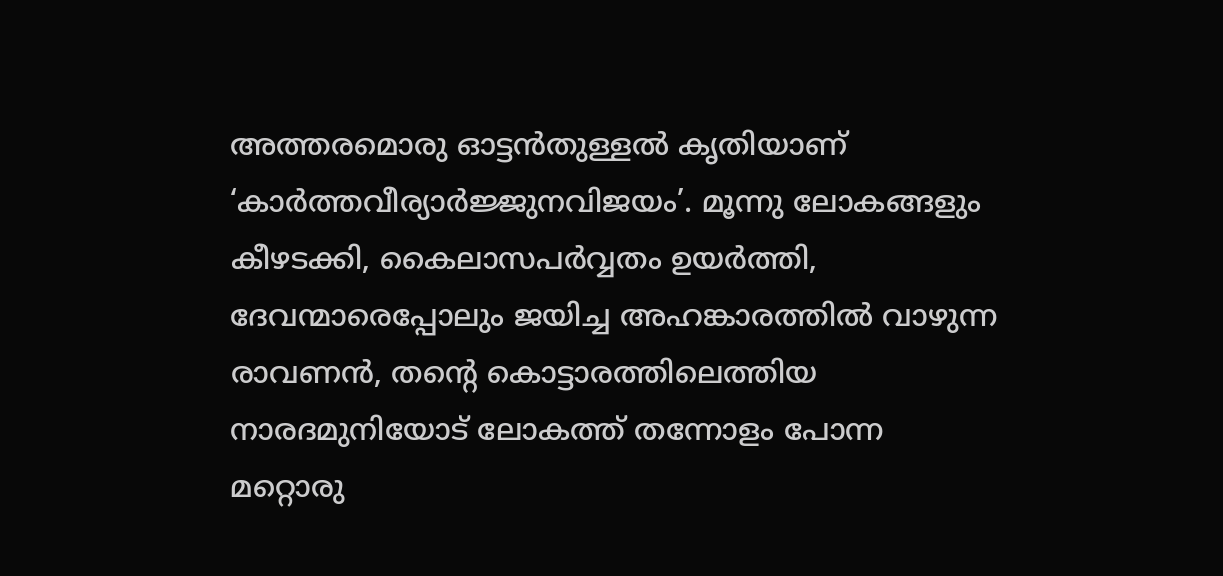അത്തരമൊരു ഓട്ടൻതുള്ളൽ കൃതിയാണ് ‘കാർത്തവീര്യാർജ്ജുനവിജയം’. മൂന്നു ലോകങ്ങളും കീഴടക്കി, കൈലാസപർവ്വതം ഉയർത്തി, ദേവന്മാരെപ്പോലും ജയിച്ച അഹങ്കാരത്തിൽ വാഴുന്ന രാവണൻ, തൻ്റെ കൊട്ടാരത്തിലെത്തിയ നാരദമുനിയോട് ലോകത്ത് തന്നോളം പോന്ന മറ്റൊരു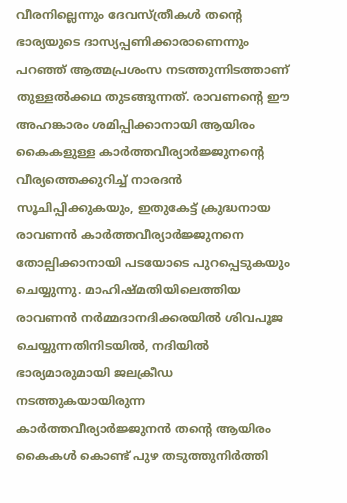വീരനില്ലെന്നും ദേവസ്ത്രീകൾ തൻ്റെ ഭാര്യയുടെ ദാസ്യപ്പണിക്കാരാണെന്നും പറഞ്ഞ് ആത്മപ്രശംസ നടത്തുന്നിടത്താണ് തുള്ളൽക്കഥ തുടങ്ങുന്നത്. രാവണൻ്റെ ഈ അഹങ്കാരം ശമിപ്പിക്കാനായി ആയിരം കൈകളുള്ള കാർത്തവീര്യാർജ്ജുനൻ്റെ വീര്യത്തെക്കുറിച്ച് നാരദൻ സൂചിപ്പിക്കുകയും, ഇതുകേട്ട് ക്രുദ്ധനായ രാവണൻ കാർത്തവീര്യാർജ്ജുനനെ തോല്പിക്കാനായി പടയോടെ പുറപ്പെടുകയും ചെയ്യുന്നു. മാഹിഷ്മതിയിലെത്തിയ രാവണൻ നർമ്മദാനദിക്കരയിൽ ശിവപൂജ ചെയ്യുന്നതിനിടയിൽ, നദിയിൽ ഭാര്യമാരുമായി ജലക്രീഡ നടത്തുകയായിരുന്ന കാർത്തവീര്യാർജ്ജുനൻ തൻ്റെ ആയിരം കൈകൾ കൊണ്ട് പുഴ തടുത്തുനിർത്തി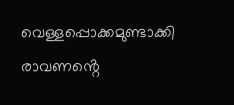വെള്ളപ്പൊക്കമുണ്ടാക്കി രാവണൻ്റെ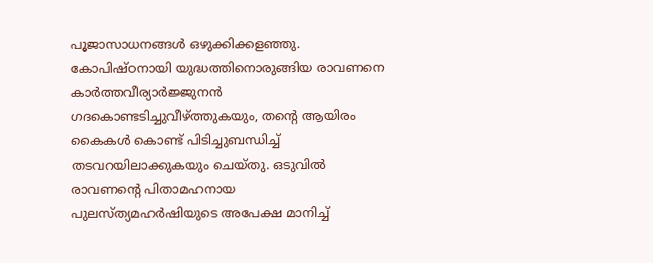പൂജാസാധനങ്ങൾ ഒഴുക്കിക്കളഞ്ഞു. കോപിഷ്ഠനായി യുദ്ധത്തിനൊരുങ്ങിയ രാവണനെ കാർത്തവീര്യാർജ്ജുനൻ ഗദകൊണ്ടടിച്ചുവീഴ്ത്തുകയും, തൻ്റെ ആയിരം കൈകൾ കൊണ്ട് പിടിച്ചുബന്ധിച്ച് തടവറയിലാക്കുകയും ചെയ്തു. ഒടുവിൽ രാവണൻ്റെ പിതാമഹനായ പുലസ്ത്യമഹർഷിയുടെ അപേക്ഷ മാനിച്ച്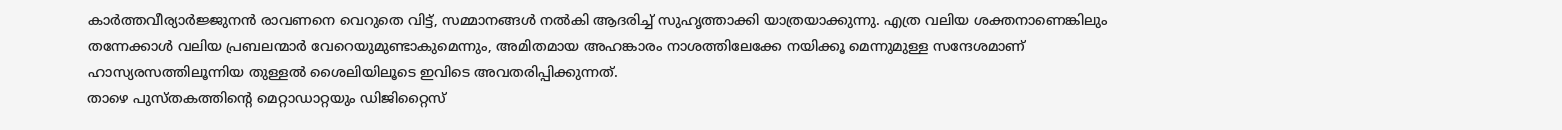കാർത്തവീര്യാർജ്ജുനൻ രാവണനെ വെറുതെ വിട്ട്, സമ്മാനങ്ങൾ നൽകി ആദരിച്ച് സുഹൃത്താക്കി യാത്രയാക്കുന്നു. എത്ര വലിയ ശക്തനാണെങ്കിലും തന്നേക്കാൾ വലിയ പ്രബലന്മാർ വേറെയുമുണ്ടാകുമെന്നും, അമിതമായ അഹങ്കാരം നാശത്തിലേക്കേ നയിക്കൂ മെന്നുമുള്ള സന്ദേശമാണ് ഹാസ്യരസത്തിലൂന്നിയ തുള്ളൽ ശൈലിയിലൂടെ ഇവിടെ അവതരിപ്പിക്കുന്നത്.
താഴെ പുസ്തകത്തിൻ്റെ മെറ്റാഡാറ്റയും ഡിജിറ്റൈസ്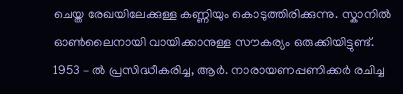ചെയ്ത രേഖയിലേക്കുള്ള കണ്ണിയും കൊടുത്തിരിക്കുന്നു. സ്കാനിൽ ഓൺലൈനായി വായിക്കാനുള്ള സൗകര്യം ഒരുക്കിയിട്ടുണ്ട്.
1953 – ൽ പ്രസിദ്ധീകരിച്ച, ആർ. നാരായണപ്പണിക്കർ രചിച്ച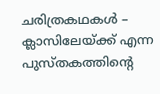ചരിത്രകഥകൾ – ക്ലാസിലേയ്ക്ക് എന്ന പുസ്തകത്തിൻ്റെ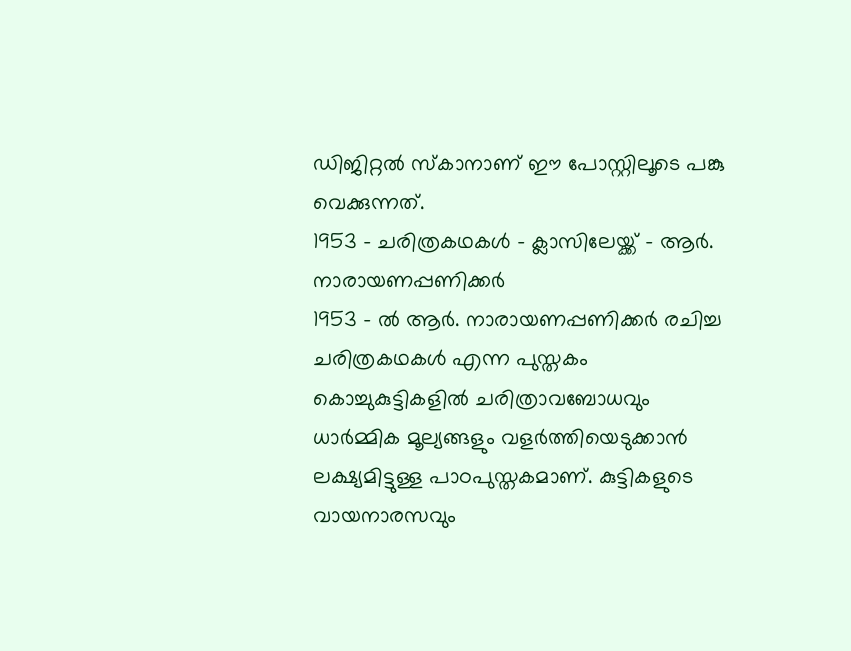ഡിജിറ്റൽ സ്കാനാണ് ഈ പോസ്റ്റിലൂടെ പങ്കു വെക്കുന്നത്.
1953 – ചരിത്രകഥകൾ – ക്ലാസിലേയ്ക്ക് – ആർ. നാരായണപ്പണിക്കർ
1953 – ൽ ആർ. നാരായണപ്പണിക്കർ രചിച്ച ചരിത്രകഥകൾ എന്ന പുസ്തകം കൊച്ചുകുട്ടികളിൽ ചരിത്രാവബോധവും ധാർമ്മിക മൂല്യങ്ങളും വളർത്തിയെടുക്കാൻ ലക്ഷ്യമിട്ടുള്ള പാഠപുസ്തകമാണ്. കുട്ടികളുടെ വായനാരസവും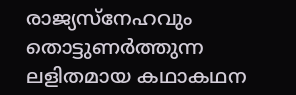രാജ്യസ്നേഹവും തൊട്ടുണർത്തുന്ന ലളിതമായ കഥാകഥന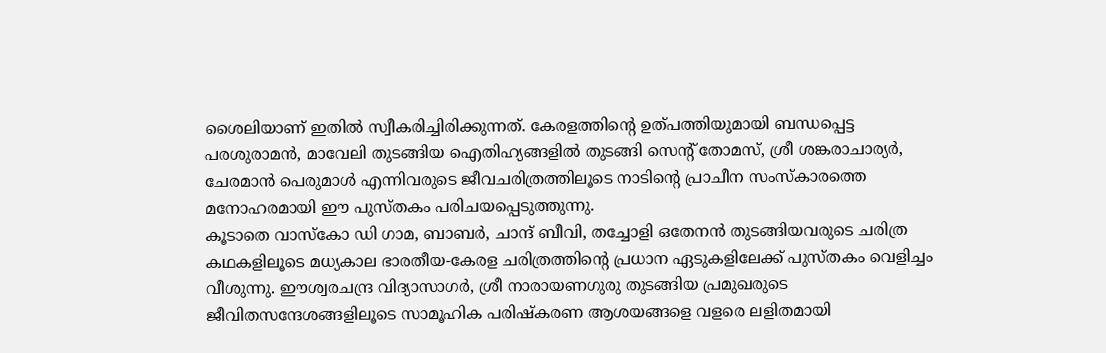ശൈലിയാണ് ഇതിൽ സ്വീകരിച്ചിരിക്കുന്നത്. കേരളത്തിൻ്റെ ഉത്പത്തിയുമായി ബന്ധപ്പെട്ട പരശുരാമൻ, മാവേലി തുടങ്ങിയ ഐതിഹ്യങ്ങളിൽ തുടങ്ങി സെൻ്റ് തോമസ്, ശ്രീ ശങ്കരാചാര്യർ, ചേരമാൻ പെരുമാൾ എന്നിവരുടെ ജീവചരിത്രത്തിലൂടെ നാടിൻ്റെ പ്രാചീന സംസ്കാരത്തെ മനോഹരമായി ഈ പുസ്തകം പരിചയപ്പെടുത്തുന്നു.
കൂടാതെ വാസ്കോ ഡി ഗാമ, ബാബർ, ചാന്ദ് ബീവി, തച്ചോളി ഒതേനൻ തുടങ്ങിയവരുടെ ചരിത്ര കഥകളിലൂടെ മധ്യകാല ഭാരതീയ-കേരള ചരിത്രത്തിൻ്റെ പ്രധാന ഏടുകളിലേക്ക് പുസ്തകം വെളിച്ചം വീശുന്നു. ഈശ്വരചന്ദ്ര വിദ്യാസാഗർ, ശ്രീ നാരായണഗുരു തുടങ്ങിയ പ്രമുഖരുടെ ജീവിതസന്ദേശങ്ങളിലൂടെ സാമൂഹിക പരിഷ്കരണ ആശയങ്ങളെ വളരെ ലളിതമായി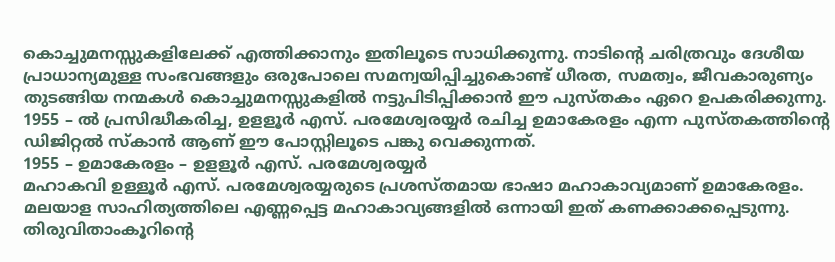കൊച്ചുമനസ്സുകളിലേക്ക് എത്തിക്കാനും ഇതിലൂടെ സാധിക്കുന്നു. നാടിൻ്റെ ചരിത്രവും ദേശീയ പ്രാധാന്യമുള്ള സംഭവങ്ങളും ഒരുപോലെ സമന്വയിപ്പിച്ചുകൊണ്ട് ധീരത, സമത്വം, ജീവകാരുണ്യം തുടങ്ങിയ നന്മകൾ കൊച്ചുമനസ്സുകളിൽ നട്ടുപിടിപ്പിക്കാൻ ഈ പുസ്തകം ഏറെ ഉപകരിക്കുന്നു.
1955 – ൽ പ്രസിദ്ധീകരിച്ച, ഉളളൂർ എസ്. പരമേശ്വരയ്യർ രചിച്ച ഉമാകേരളം എന്ന പുസ്തകത്തിൻ്റെ ഡിജിറ്റൽ സ്കാൻ ആണ് ഈ പോസ്റ്റിലൂടെ പങ്കു വെക്കുന്നത്.
1955 – ഉമാകേരളം – ഉളളൂർ എസ്. പരമേശ്വരയ്യർ
മഹാകവി ഉള്ളൂർ എസ്. പരമേശ്വരയ്യരുടെ പ്രശസ്തമായ ഭാഷാ മഹാകാവ്യമാണ് ഉമാകേരളം. മലയാള സാഹിത്യത്തിലെ എണ്ണപ്പെട്ട മഹാകാവ്യങ്ങളിൽ ഒന്നായി ഇത് കണക്കാക്കപ്പെടുന്നു. തിരുവിതാംകൂറിൻ്റെ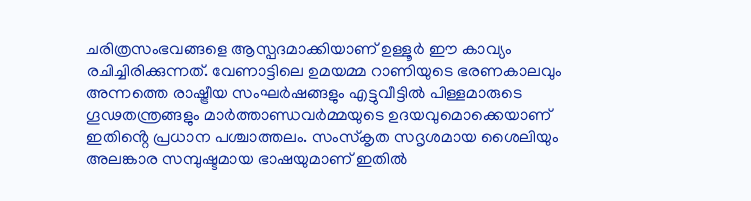ചരിത്രസംഭവങ്ങളെ ആസ്പദമാക്കിയാണ് ഉള്ളൂർ ഈ കാവ്യം രചിച്ചിരിക്കുന്നത്. വേണാട്ടിലെ ഉമയമ്മ റാണിയുടെ ഭരണകാലവും അന്നത്തെ രാഷ്ട്രീയ സംഘർഷങ്ങളും എട്ടുവീട്ടിൽ പിള്ളമാരുടെ ഗൂഢതന്ത്രങ്ങളും മാർത്താണ്ഡവർമ്മയുടെ ഉദയവുമൊക്കെയാണ് ഇതിൻ്റെ പ്രധാന പശ്ചാത്തലം. സംസ്കൃത സദൃശമായ ശൈലിയും അലങ്കാര സമ്പുഷ്ടമായ ഭാഷയുമാണ് ഇതിൽ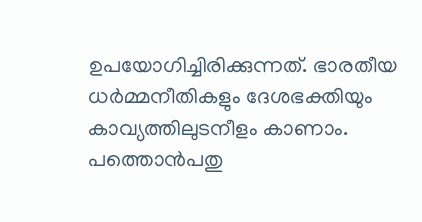ഉപയോഗിച്ചിരിക്കുന്നത്. ഭാരതീയ ധർമ്മനീതികളും ദേശഭക്തിയും കാവ്യത്തിലുടനീളം കാണാം. പത്തൊൻപതു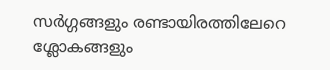സർഗ്ഗങ്ങളും രണ്ടായിരത്തിലേറെ ശ്ലോകങ്ങളും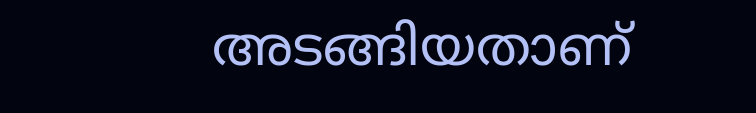അടങ്ങിയതാണ്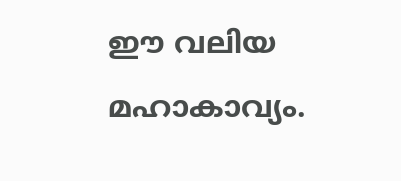ഈ വലിയ മഹാകാവ്യം.